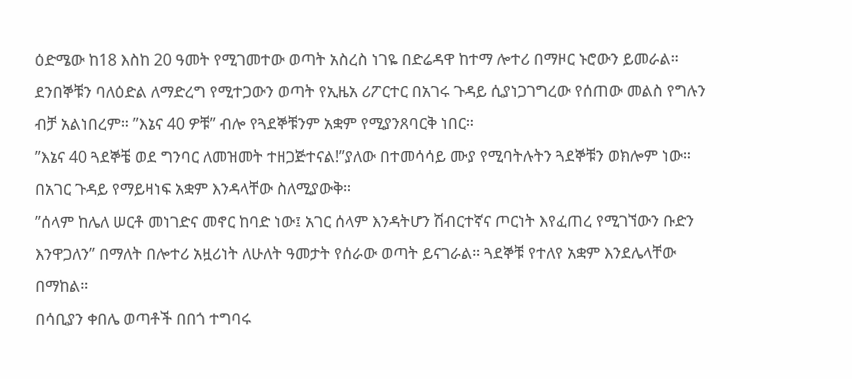ዕድሜው ከ18 እስከ 20 ዓመት የሚገመተው ወጣት አስረስ ነገዬ በድሬዳዋ ከተማ ሎተሪ በማዞር ኑሮውን ይመራል።
ደንበኞቹን ባለዕድል ለማድረግ የሚተጋውን ወጣት የኢዜአ ሪፖርተር በአገሩ ጉዳይ ሲያነጋገግረው የሰጠው መልስ የግሉን ብቻ አልነበረም። ”እኔና 40 ዎቹ” ብሎ የጓደኞቹንም አቋም የሚያንጸባርቅ ነበር።
”እኔና 40 ጓደኞቼ ወደ ግንባር ለመዝመት ተዘጋጅተናል!”ያለው በተመሳሳይ ሙያ የሚባትሉትን ጓደኞቹን ወክሎም ነው። በአገር ጉዳይ የማይዛነፍ አቋም እንዳላቸው ስለሚያውቅ።
”ሰላም ከሌለ ሠርቶ መነገድና መኖር ከባድ ነው፤ አገር ሰላም እንዳትሆን ሽብርተኛና ጦርነት እየፈጠረ የሚገኘውን ቡድን እንዋጋለን” በማለት በሎተሪ አዟሪነት ለሁለት ዓመታት የሰራው ወጣት ይናገራል። ጓደኞቹ የተለየ አቋም እንደሌላቸው በማከል።
በሳቢያን ቀበሌ ወጣቶች በበጎ ተግባሩ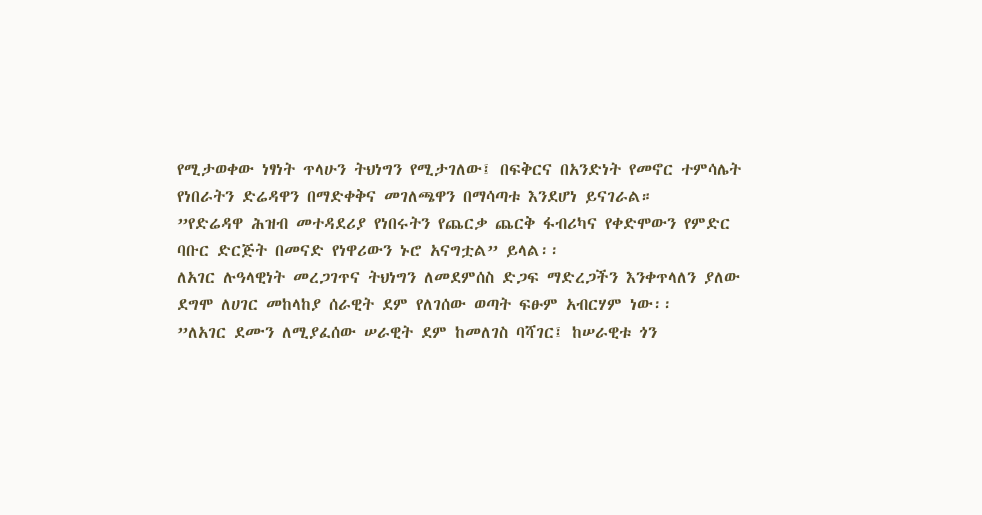የሚታወቀው ነፃነት ጥላሁን ትህነግን የሚታገለው፤ በፍቅርና በአንድነት የመኖር ተምሳሌት የነበራትን ድሬዳዋን በማድቀቅና መገለጫዋን በማሳጣቱ እንደሆነ ይናገራል።
”የድሬዳዋ ሕዝብ መተዳደሪያ የነበሩትን የጨርቃ ጨርቅ ፋብሪካና የቀድሞውን የምድር ባቡር ድርጅት በመናድ የነዋሪውን ኑሮ አናግቷል” ይላል፡፡
ለአገር ሉዓላዊነት መረጋገጥና ትህነግን ለመደምሰስ ድጋፍ ማድረጋችን እንቀጥላለን ያለው ደግሞ ለሀገር መከላከያ ሰራዊት ደም የለገሰው ወጣት ፍፁም አብርሃም ነው፡፡
”ለአገር ደሙን ለሚያፈሰው ሠራዊት ደም ከመለገስ ባሻገር፤ ከሠራዊቱ ጎን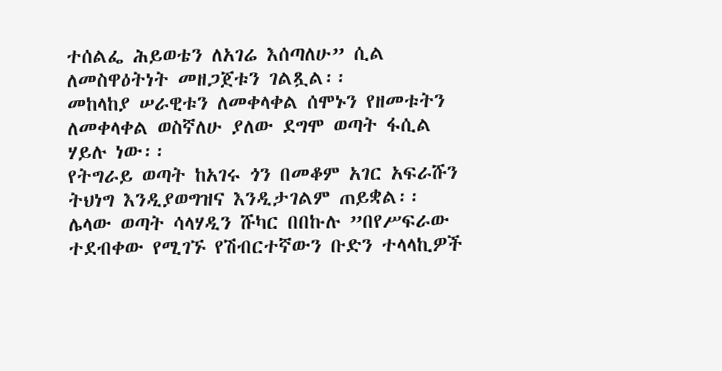ተሰልፌ ሕይወቴን ለአገሬ እሰጣለሁ” ሲል ለመስዋዕትነት መዘጋጀቱን ገልጿል፡፡
መከላከያ ሠራዊቱን ለመቀላቀል ሰሞኑን የዘመቱትን ለመቀላቀል ወስኛለሁ ያለው ደግሞ ወጣት ፋሲል ሃይሉ ነው፡፡
የትግራይ ወጣት ከአገሩ ጎን በመቆም አገር አፍራሹን ትህነግ እንዲያወግዝና እንዲታገልም ጠይቋል፡፡
ሌላው ወጣት ሳላሃዲን ሹካር በበኩሉ ”በየሥፍራው ተደብቀው የሚገኙ የሽብርተኛውን ቡድን ተላላኪዎች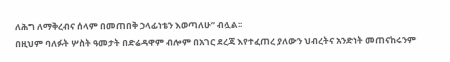ለሕግ ለማቅረብና ሰላም በመጠበቅ ኃላፊነቴን እወጣለሁ” ብሏል፡፡
በዚህም ባለፉት ሦስት ዓመታት በድሬዳዋም ብሎም በአገር ደረጃ እየተፈጠረ ያለውን ህብረትና አንድነት መጠናከሩንም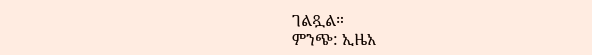ገልጿል።
ምንጭ: ኢዜአ